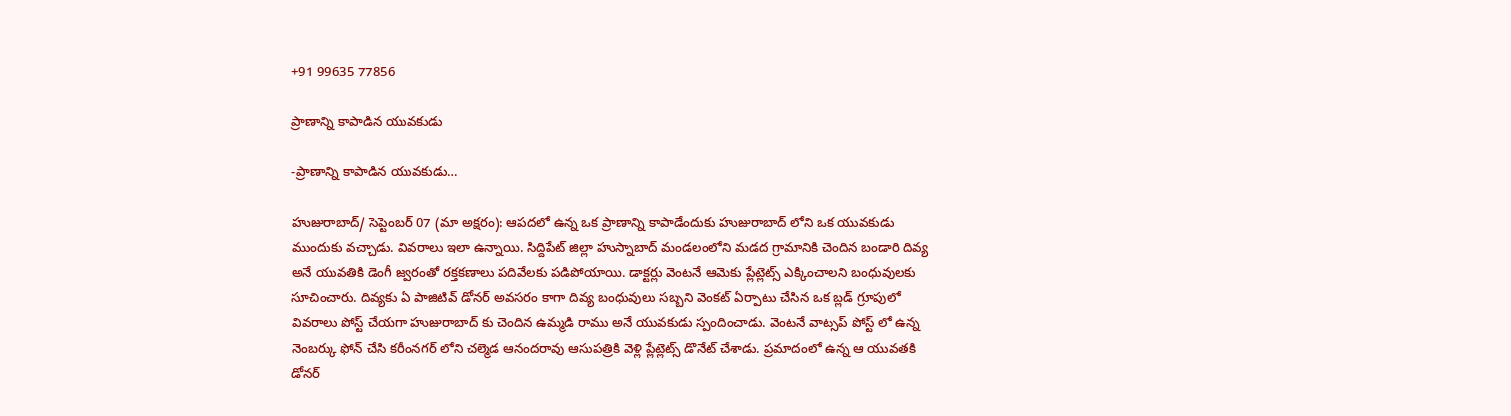+91 99635 77856

ప్రాణాన్ని కాపాడిన యువకుడు

-ప్రాణాన్ని కాపాడిన యువకుడు…

హుజురాబాద్/ సెప్టెంబర్ 07 (మా అక్షరం): ఆపదలో ఉన్న ఒక ప్రాణాన్ని కాపాడేందుకు హుజురాబాద్ లోని ఒక యువకుడు ముందుకు వచ్చాడు. వివరాలు ఇలా ఉన్నాయి. సిద్దిపేట్ జిల్లా హుస్నాబాద్ మండలంలోని మడద గ్రామానికి చెందిన బండారి దివ్య అనే యువతికి డెంగీ జ్వరంతో రక్తకణాలు పదివేలకు పడిపోయాయి. డాక్టర్లు వెంటనే ఆమెకు ప్లేట్లెట్స్ ఎక్కించాలని బంధువులకు సూచించారు. దివ్యకు ఏ పాజిటివ్ డోనర్ అవసరం కాగా దివ్య బంధువులు సబ్బని వెంకట్ ఏర్పాటు చేసిన ఒక బ్లడ్ గ్రూపులో వివరాలు పోస్ట్ చేయగా హుజురాబాద్ కు చెందిన ఉమ్మడి రాము అనే యువకుడు స్పందించాడు. వెంటనే వాట్సప్ పోస్ట్ లో ఉన్న నెంబర్కు ఫోన్ చేసి కరీంనగర్ లోని చల్మెడ ఆనందరావు ఆసుపత్రికి వెళ్లి ప్లేట్లెట్స్ డొనేట్ చేశాడు. ప్రమాదంలో ఉన్న ఆ యువతకి డోనర్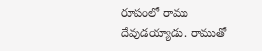రూపంలో రాము దేవుడయ్యాడు. రాముతో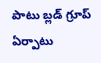పాటు బ్లడ్ గ్రూప్ ఏర్పాటు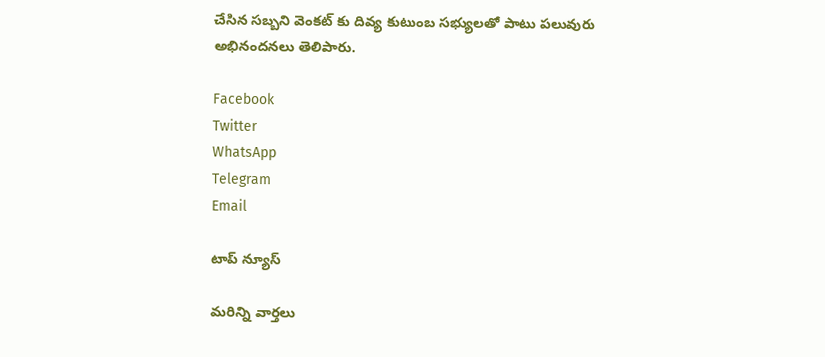చేసిన సబ్బని వెంకట్ కు దివ్య కుటుంబ సభ్యులతో పాటు పలువురు అభినందనలు తెలిపారు.

Facebook
Twitter
WhatsApp
Telegram
Email

టాప్ న్యూస్

మరిన్ని వార్తలు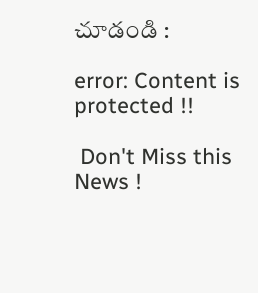చూడండి :

error: Content is protected !!

 Don't Miss this News !